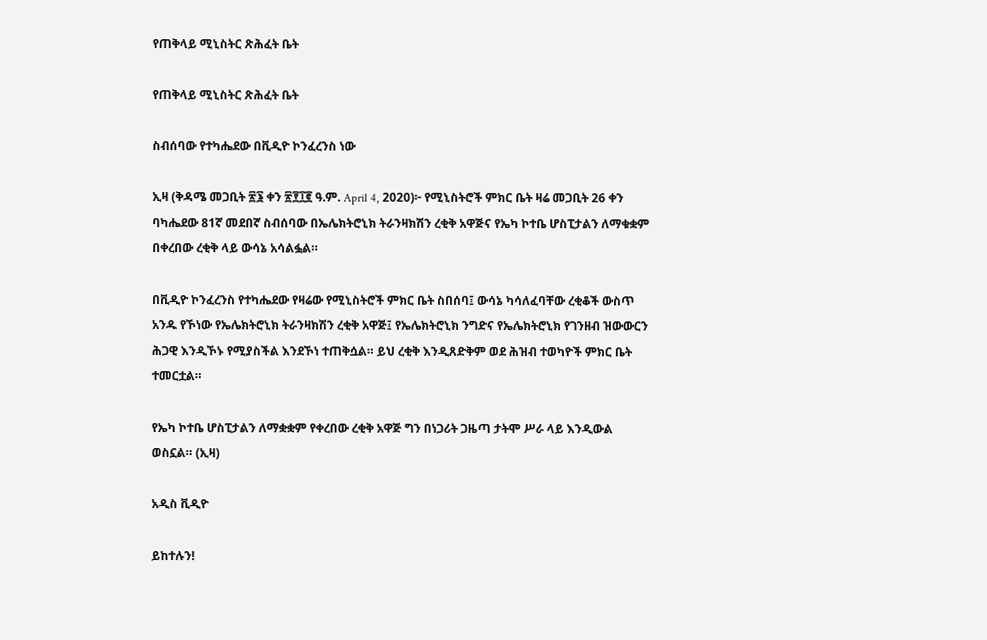የጠቅላይ ሚኒስትር ጽሕፈት ቤት

የጠቅላይ ሚኒስትር ጽሕፈት ቤት

ስብሰባው የተካሔደው በቪዲዮ ኮንፈረንስ ነው

ኢዛ (ቅዳሜ መጋቢት ፳፮ ቀን ፳፻፲፪ ዓ.ም. April 4, 2020)፦ የሚኒስትሮች ምክር ቤት ዛሬ መጋቢት 26 ቀን ባካሔደው 81ኛ መደበኛ ስብሰባው በኤሌክትሮኒክ ትራንዛክሽን ረቂቅ አዋጅና የኤካ ኮተቤ ሆስፒታልን ለማቁቋም በቀረበው ረቂቅ ላይ ውሳኔ አሳልፏል።

በቪዲዮ ኮንፈረንስ የተካሔደው የዛሬው የሚኒስትሮች ምክር ቤት ስበሰባ፤ ውሳኔ ካሳለፈባቸው ረቂቆች ውስጥ አንዱ የኾነው የኤሌክትሮኒክ ትራንዛክሽን ረቂቅ አዋጅ፤ የኤሌክትሮኒክ ንግድና የኤሌክትሮኒክ የገንዘብ ዝውውርን ሕጋዊ እንዲኾኑ የሚያስችል እንደኾነ ተጠቅሷል። ይህ ረቂቅ እንዲጸድቅም ወደ ሕዝብ ተወካዮች ምክር ቤት ተመርቷል።

የኤካ ኮተቤ ሆስፒታልን ለማቋቋም የቀረበው ረቂቅ አዋጅ ግን በነጋሪት ጋዜጣ ታትሞ ሥራ ላይ እንዲውል ወስኗል። (ኢዛ)

አዲስ ቪዲዮ

ይከተሉን!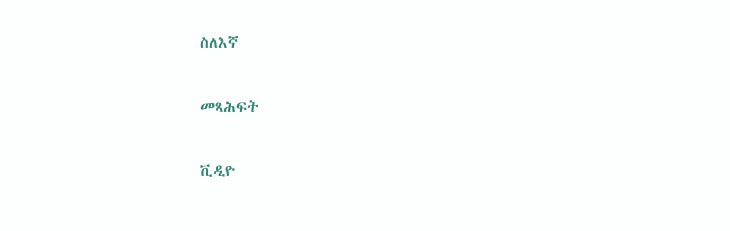ስለእኛ

መጻሕፍት

ቪዲዮ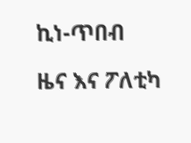ኪነ-ጥበብ

ዜና እና ፖለቲካ